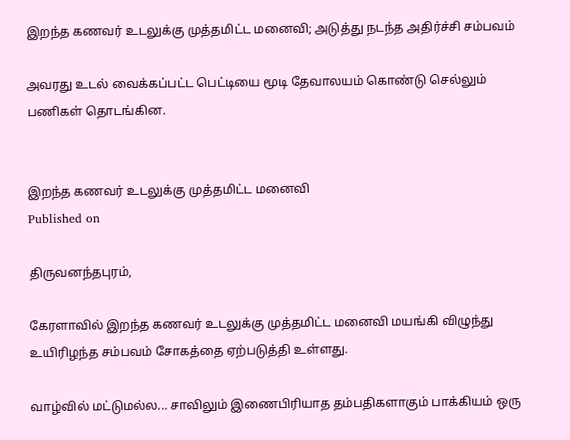இறந்த கணவர் உடலுக்கு முத்தமிட்ட மனைவி; அடுத்து நடந்த அதிர்ச்சி சம்பவம்

அவரது உடல் வைக்கப்பட்ட பெட்டியை மூடி தேவாலயம் கொண்டு செல்லும் பணிகள் தொடங்கின.


இறந்த கணவர் உடலுக்கு முத்தமிட்ட மனைவி
Published on

திருவனந்தபுரம்,

கேரளாவில் இறந்த கணவர் உடலுக்கு முத்தமிட்ட மனைவி மயங்கி விழுந்து உயிரிழந்த சம்பவம் சோகத்தை ஏற்படுத்தி உள்ளது.

வாழ்வில் மட்டுமல்ல... சாவிலும் இணைபிரியாத தம்பதிகளாகும் பாக்கியம் ஒரு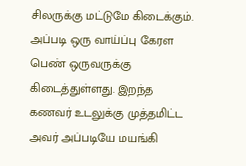சிலருக்கு மட்டுமே கிடைக்கும். அப்படி ஒரு வாய்ப்பு கேரள பெண் ஒருவருக்கு கிடைத்துள்ளது. இறந்த கணவர் உடலுக்கு முத்தமிட்ட அவர் அப்படியே மயங்கி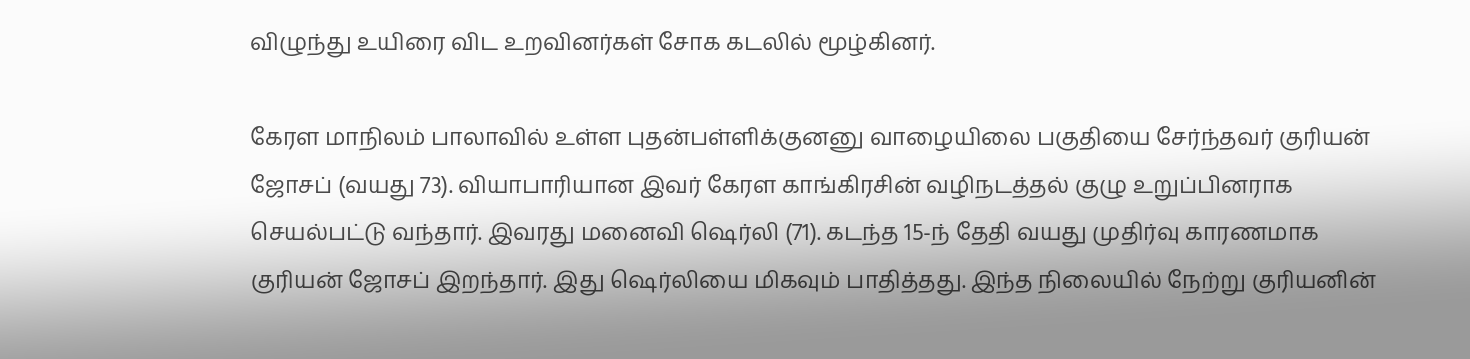விழுந்து உயிரை விட உறவினர்கள் சோக கடலில் மூழ்கினர்.

கேரள மாநிலம் பாலாவில் உள்ள புதன்பள்ளிக்குனனு வாழையிலை பகுதியை சேர்ந்தவர் குரியன் ஜோசப் (வயது 73). வியாபாரியான இவர் கேரள காங்கிரசின் வழிநடத்தல் குழு உறுப்பினராக செயல்பட்டு வந்தார். இவரது மனைவி ஷெர்லி (71). கடந்த 15-ந் தேதி வயது முதிர்வு காரணமாக குரியன் ஜோசப் இறந்தார். இது ஷெர்லியை மிகவும் பாதித்தது. இந்த நிலையில் நேற்று குரியனின்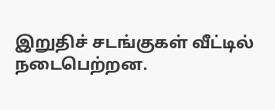இறுதிச் சடங்குகள் வீட்டில் நடைபெற்றன.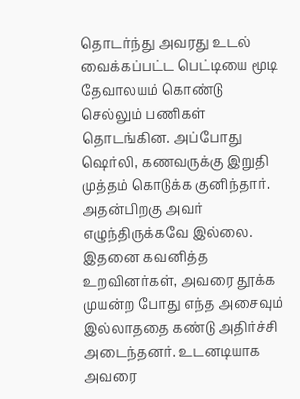தொடர்ந்து அவரது உடல் வைக்கப்பட்ட பெட்டியை மூடி தேவாலயம் கொண்டு செல்லும் பணிகள் தொடங்கின. அப்போது ஷெர்லி, கணவருக்கு இறுதி முத்தம் கொடுக்க குனிந்தார். அதன்பிறகு அவர் எழுந்திருக்கவே இல்லை. இதனை கவனித்த உறவினர்கள், அவரை தூக்க முயன்ற போது எந்த அசைவும் இல்லாததை கண்டு அதிர்ச்சி அடைந்தனர். உடனடியாக அவரை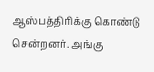ஆஸ்பத்திரிக்கு கொண்டு சென்றனர். அங்கு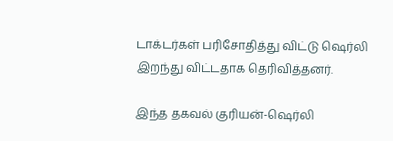டாக்டர்கள் பரிசோதித்து விட்டு ஷெர்லி இறந்து விட்டதாக தெரிவித்தனர்.

இந்த தகவல் குரியன்-ஷெர்லி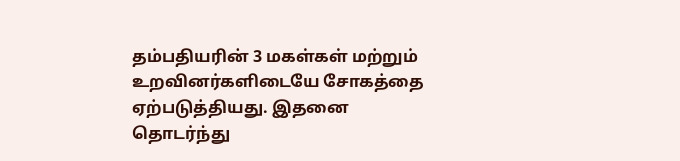தம்பதியரின் 3 மகள்கள் மற்றும் உறவினர்களிடையே சோகத்தை ஏற்படுத்தியது. இதனை தொடர்ந்து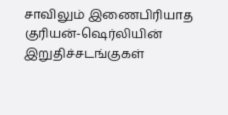சாவிலும் இணைபிரியாத குரியன்-ஷெர்லியின் இறுதிச்சடங்குகள்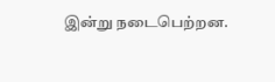இன்று நடைபெற்றன.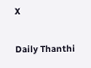X

Daily Thanthi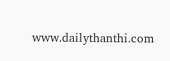www.dailythanthi.com